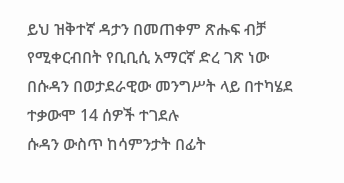ይህ ዝቅተኛ ዳታን በመጠቀም ጽሑፍ ብቻ የሚቀርብበት የቢቢሲ አማርኛ ድረ ገጽ ነው
በሱዳን በወታደራዊው መንግሥት ላይ በተካሄደ ተቃውሞ 14 ሰዎች ተገደሉ
ሱዳን ውስጥ ከሳምንታት በፊት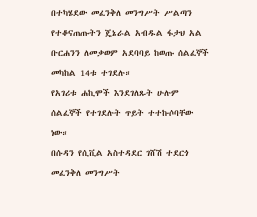በተካሄደው መፈንቅለ መንግሥት ሥልጣን የተቆናጠጡትን ጄኔራል አብዱል ፋታህ አል ቡርሐንን ለመቃወም አደባባይ ከወጡ ሰልፈኞች መካከል 14ቱ ተገደሉ።
የአገሪቱ ሐኪሞች እንደገለጹት ሁሉም ሰልፈኞች የተገደሉት ጥይት ተተኩሶባቸው ነው።
በሱዳን የሲቪል አስተዳደር ገሸሽ ተደርጎ መፈንቅለ መንግሥት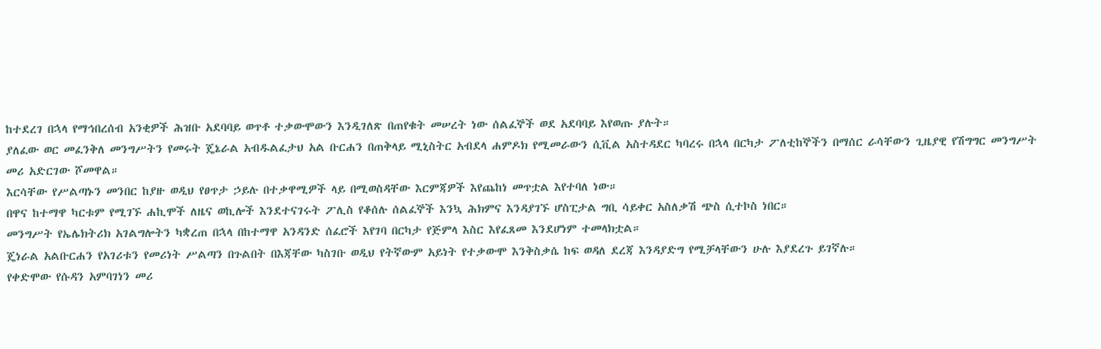ከተደረገ በኋላ የማኅበረሰብ አንቂዎች ሕዝቡ አደባባይ ወጥቶ ተቃውሞውን እንዲገለጽ በጠየቁት መሠረት ነው ሰልፈኞች ወደ አደባባይ እየወጡ ያሉት።
ያለፈው ወር መፈንቅለ መንግሥትን የመሩት ጄኔራል አብዱልፈታህ አል ቡርሐን በጠቅላይ ሚኒስትር አብደላ ሐምዶክ የሚመራውን ሲቪል አስተዳደር ካባረሩ በኋላ በርካታ ፖለቲከኞችን በማሰር ራሳቸውን ጊዜያዊ የሽግግር መንግሥት መሪ አድርገው ሾመዋል።
እርሳቸው የሥልጣኑን መንበር ከያዙ ወዲህ የፀጥታ ኃይሉ በተቃዋሚዎች ላይ በሚወስዳቸው እርምጃዎች እየጨከነ መጥቷል እየተባለ ነው።
በዋና ከተማዋ ካርቱም የሚገኙ ሐኪሞች ለዜና ወኪሎች እንደተናገሩት ፖሊስ የቆሰሉ ሰልፈኞች እንኳ ሕክምና እንዳያገኙ ሆስፒታል ግቢ ሳይቀር አስለቃሽ ጭስ ሲተኮስ ነበር።
መንግሥት የኤሌክትሪክ አገልግሎትን ካቋረጠ በኋላ በከተማዋ አንዳንድ ሰፈሮች እየገባ በርካታ የጅምላ እስር እየፈጸመ እንደሆነም ተመላክቷል።
ጄነራል አልቡርሐን የአገሪቱን የመሪነት ሥልጣን በጉልበት በእጃቸው ካስገቡ ወዲህ የትኛውም አይነት የተቃውሞ እንቅስቃሴ ከፍ ወዳለ ደረጃ እንዳያድግ የሚቻላቸውን ሁሉ እያደረጉ ይገኛሉ።
የቀድሞው የሱዳን አምባገነን መሪ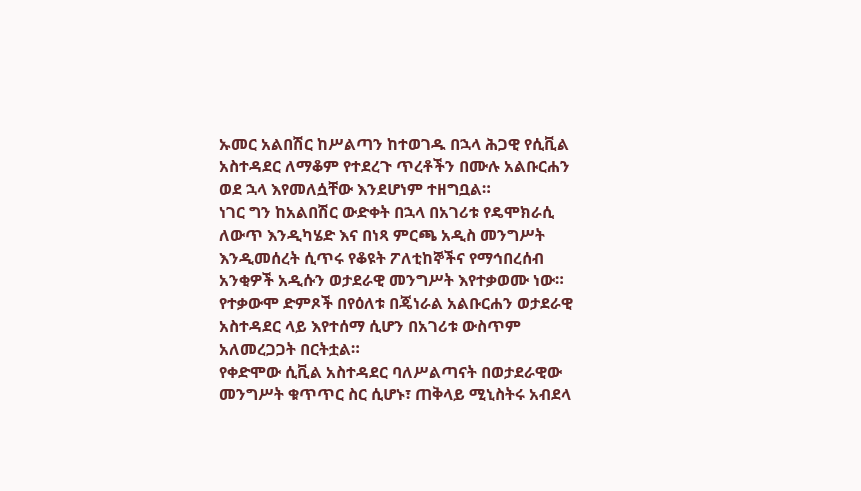ኡመር አልበሽር ከሥልጣን ከተወገዱ በኋላ ሕጋዊ የሲቪል አስተዳደር ለማቆም የተደረጉ ጥረቶችን በሙሉ አልቡርሐን ወደ ኋላ እየመለሷቸው እንደሆነም ተዘግቧል።
ነገር ግን ከአልበሽር ውድቀት በኋላ በአገሪቱ የዴሞክራሲ ለውጥ እንዲካሄድ እና በነጻ ምርጫ አዲስ መንግሥት እንዲመሰረት ሲጥሩ የቆዩት ፖለቲከኞችና የማኅበረሰብ አንቂዎች አዲሱን ወታደራዊ መንግሥት እየተቃወሙ ነው።
የተቃውሞ ድምጾች በየዕለቱ በጄነራል አልቡርሐን ወታደራዊ አስተዳደር ላይ እየተሰማ ሲሆን በአገሪቱ ውስጥም አለመረጋጋት በርትቷል።
የቀድሞው ሲቪል አስተዳደር ባለሥልጣናት በወታደራዊው መንግሥት ቁጥጥር ስር ሲሆኑ፣ ጠቅላይ ሚኒስትሩ አብደላ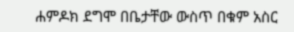ሐምዶክ ደግሞ በቤታቸው ውስጥ በቁም አስር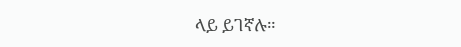ላይ ይገኛሉ።